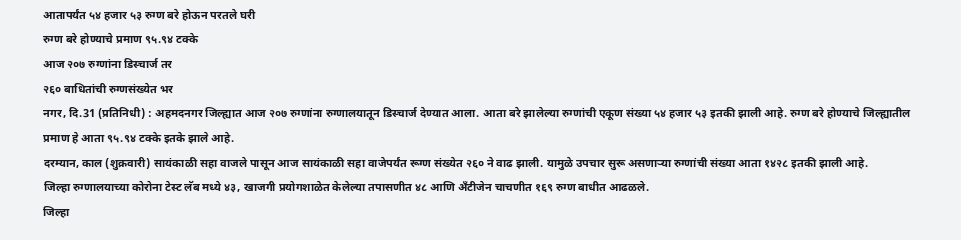आतापर्यंत ५४ हजार ५३ रुग्ण बरे होऊन परतले घरी
रुग्ण बरे होण्याचे प्रमाण ९५.९४ टक्के
आज २०७ रुग्णांना डिस्चार्ज तर
२६० बाधितांची रुग्णसंख्येत भर
नगर, दि.31 (प्रतिनिधी) : अहमदनगर जिल्ह्यात आज २०७ रुग्णांना रुग्णालयातून डिस्चार्ज देण्यात आला. आता बरे झालेल्या रुग्णांची एकूण संख्या ५४ हजार ५३ इतकी झाली आहे. रुग्ण बरे होण्याचे जिल्ह्यातील प्रमाण हे आता ९५.९४ टक्के इतके झाले आहे.
दरम्यान, काल (शुक्रवारी) सायंकाळी सहा वाजले पासून आज सायंकाळी सहा वाजेपर्यंत रूग्ण संख्येत २६० ने वाढ झाली. यामुळे उपचार सुरू असणाऱ्या रुग्णांची संख्या आता १४२८ इतकी झाली आहे.
जिल्हा रुग्णालयाच्या कोरोना टेस्ट लॅब मध्ये ४३, खाजगी प्रयोगशाळेत केलेल्या तपासणीत ४८ आणि अँटीजेन चाचणीत १६९ रुग्ण बाधीत आढळले.
जिल्हा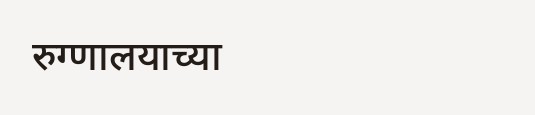रुग्णालयाच्या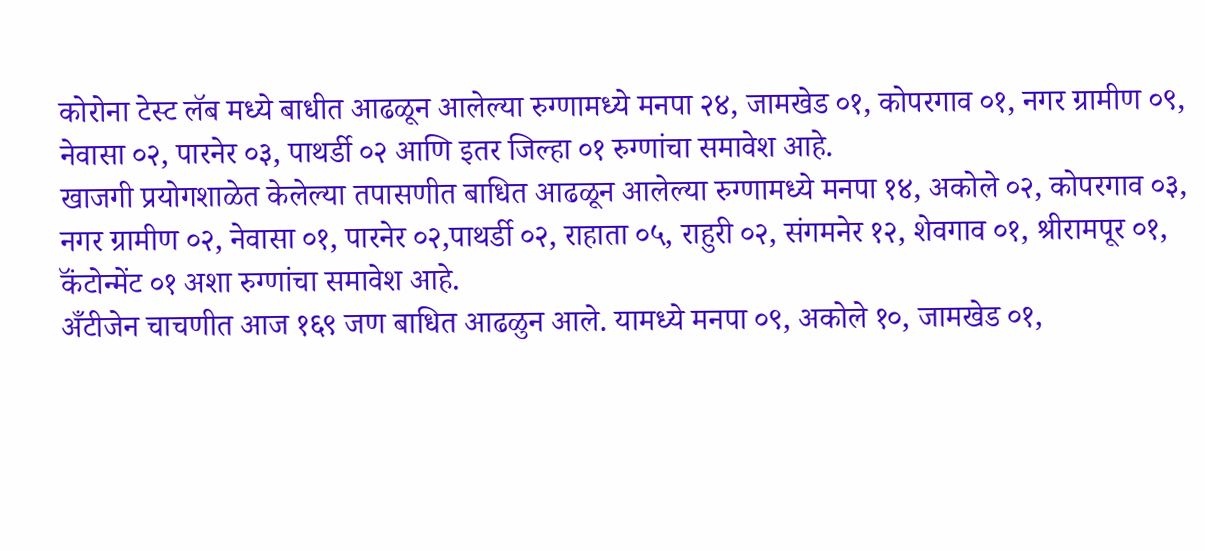कोरोना टेस्ट लॅब मध्ये बाधीत आढळून आलेल्या रुग्णामध्ये मनपा २४, जामखेड ०१, कोपरगाव ०१, नगर ग्रामीण ०९, नेवासा ०२, पारनेर ०३, पाथर्डी ०२ आणि इतर जिल्हा ०१ रुग्णांचा समावेश आहे.
खाजगी प्रयोगशाळेत केलेल्या तपासणीत बाधित आढळून आलेल्या रुग्णामध्ये मनपा १४, अकोले ०२, कोपरगाव ०३, नगर ग्रामीण ०२, नेवासा ०१, पारनेर ०२,पाथर्डी ०२, राहाता ०५, राहुरी ०२, संगमनेर १२, शेवगाव ०१, श्रीरामपूर ०१, कॅंटोन्मेंट ०१ अशा रुग्णांचा समावेश आहे.
अँटीजेन चाचणीत आज १६९ जण बाधित आढळुन आले. यामध्ये मनपा ०९, अकोले १०, जामखेड ०१,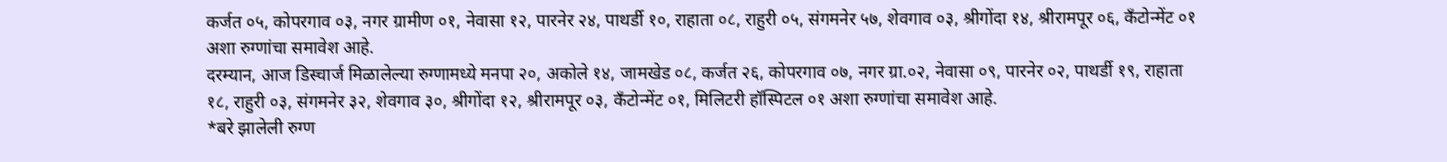कर्जत ०५, कोपरगाव ०३, नगर ग्रामीण ०१, नेवासा १२, पारनेर २४, पाथर्डी १०, राहाता ०८, राहुरी ०५, संगमनेर ५७, शेवगाव ०३, श्रीगोंदा १४, श्रीरामपूर ०६, कॅंटोन्मेंट ०१ अशा रुग्णांचा समावेश आहे.
दरम्यान, आज डिस्चार्ज मिळालेल्या रुग्णामध्ये मनपा २०, अकोले १४, जामखेड ०८, कर्जत २६, कोपरगाव ०७, नगर ग्रा.०२, नेवासा ०९, पारनेर ०२, पाथर्डी १९, राहाता १८, राहुरी ०३, संगमनेर ३२, शेवगाव ३०, श्रीगोंदा १२, श्रीरामपूर ०३, कॅंटोन्मेंट ०१, मिलिटरी हॉस्पिटल ०१ अशा रुग्णांचा समावेश आहे.
*बरे झालेली रुग्ण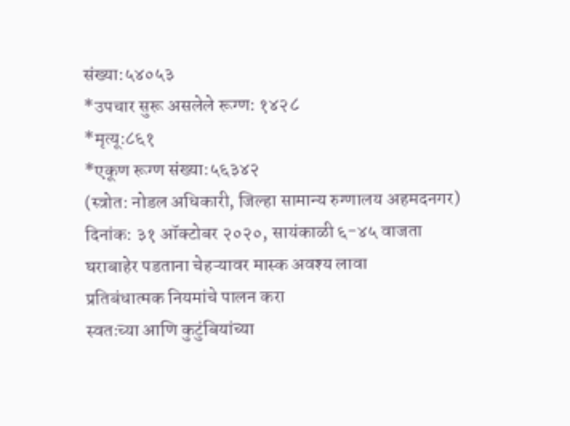संख्या:५४०५३
*उपचार सुरू असलेले रूग्ण: १४२८
*मृत्यू:८६१
*एकूण रूग्ण संख्या:५६३४२
(स्त्रोत: नोडल अधिकारी, जिल्हा सामान्य रुग्णालय अहमदनगर)
दिनांक: ३१ ऑक्टोबर २०२०, सायंकाळी ६-४५ वाजता
घराबाहेर पडताना चेहऱ्यावर मास्क अवश्य लावा
प्रतिबंधात्मक नियमांचे पालन करा
स्वतःच्या आणि कुटुंबियांच्या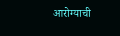आरोग्याची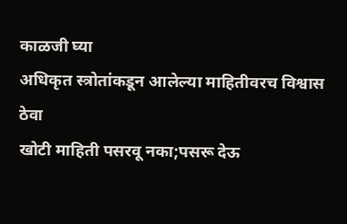काळजी घ्या
अधिकृत स्त्रोतांकडून आलेल्या माहितीवरच विश्वास ठेवा
खोटी माहिती पसरवू नका;पसरू देऊ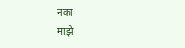नका
माझे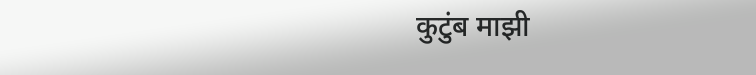कुटुंब माझी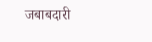जबाबदारी